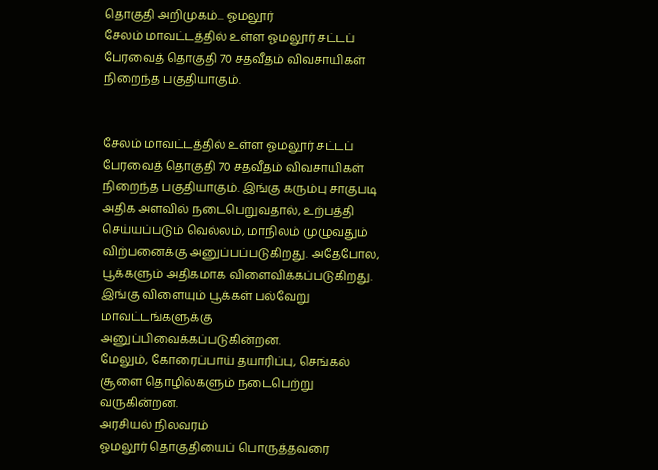தொகுதி அறிமுகம்... ஓமலூர்
சேலம் மாவட்டத்தில் உள்ள ஓமலூர் சட்டப் பேரவைத் தொகுதி 70 சதவீதம் விவசாயிகள் நிறைந்த பகுதியாகும்.


சேலம் மாவட்டத்தில் உள்ள ஓமலூர் சட்டப் பேரவைத் தொகுதி 70 சதவீதம் விவசாயிகள் நிறைந்த பகுதியாகும். இங்கு கரும்பு சாகுபடி அதிக அளவில் நடைபெறுவதால், உற்பத்தி செய்யப்படும் வெல்லம், மாநிலம் முழுவதும் விற்பனைக்கு அனுப்பப்படுகிறது. அதேபோல, பூக்களும் அதிகமாக விளைவிக்கப்படுகிறது. இங்கு விளையும் பூக்கள் பல்வேறு மாவட்டங்களுக்கு அனுப்பிவைக்கப்படுகின்றன.
மேலும், கோரைப்பாய் தயாரிப்பு, செங்கல் சூளை தொழில்களும் நடைபெற்று வருகின்றன.
அரசியல் நிலவரம்
ஓமலூர் தொகுதியைப் பொருத்தவரை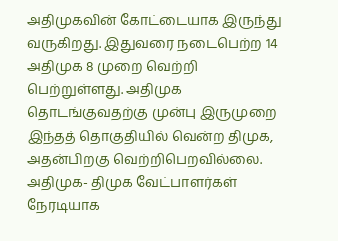அதிமுகவின் கோட்டையாக இருந்து வருகிறது. இதுவரை நடைபெற்ற 14 அதிமுக 8 முறை வெற்றி பெற்றுள்ளது. அதிமுக தொடங்குவதற்கு முன்பு இருமுறை இந்தத் தொகுதியில் வென்ற திமுக, அதன்பிறகு வெற்றிபெறவில்லை.
அதிமுக- திமுக வேட்பாளர்கள் நேரடியாக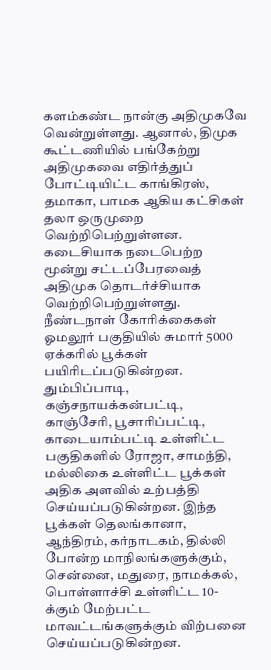களம்கண்ட நான்கு அதிமுகவே வென்றுள்ளது. ஆனால், திமுக கூட்டணியில் பங்கேற்று அதிமுகவை எதிர்த்துப் போட்டியிட்ட காங்கிரஸ், தமாகா, பாமக ஆகிய கட்சிகள் தலா ஒருமுறை வெற்றிபெற்றுள்ளன.
கடைசியாக நடைபெற்ற மூன்று சட்டப்பேரவைத் அதிமுக தொடர்ச்சியாக வெற்றிபெற்றுள்ளது.
நீண்டநாள் கோரிக்கைகள்
ஓமலூர் பகுதியில் சுமார் 5000 ஏக்கரில் பூக்கள் பயிரிடப்படுகின்றன. தும்பிப்பாடி, கஞ்சநாயக்கன்பட்டி, காஞ்சேரி, பூசாரிப்பட்டி, காடையாம்பட்டி உள்ளிட்ட பகுதிகளில் ரோஜா, சாமந்தி, மல்லிகை உள்ளிட்ட பூக்கள் அதிக அளவில் உற்பத்தி செய்யப்படுகின்றன. இந்த பூக்கள் தெலங்கானா, ஆந்திரம், கர்நாடகம், தில்லி போன்ற மாநிலங்களுக்கும், சென்னை, மதுரை, நாமக்கல், பொள்ளாச்சி உள்ளிட்ட 10-க்கும் மேற்பட்ட மாவட்டங்களுக்கும் விற்பனை செய்யப்படுகின்றன.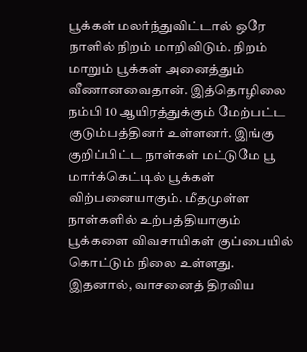பூக்கள் மலர்ந்துவிட்டால் ஒரே நாளில் நிறம் மாறிவிடும். நிறம் மாறும் பூக்கள் அனைத்தும் வீணானவைதான். இத்தொழிலை நம்பி 10 ஆயிரத்துக்கும் மேற்பட்ட குடும்பத்தினர் உள்ளனர். இங்கு குறிப்பிட்ட நாள்கள் மட்டுமே பூ மார்க்கெட்டில் பூக்கள் விற்பனையாகும். மீதமுள்ள நாள்களில் உற்பத்தியாகும் பூக்களை விவசாயிகள் குப்பையில் கொட்டும் நிலை உள்ளது.
இதனால், வாசனைத் திரவிய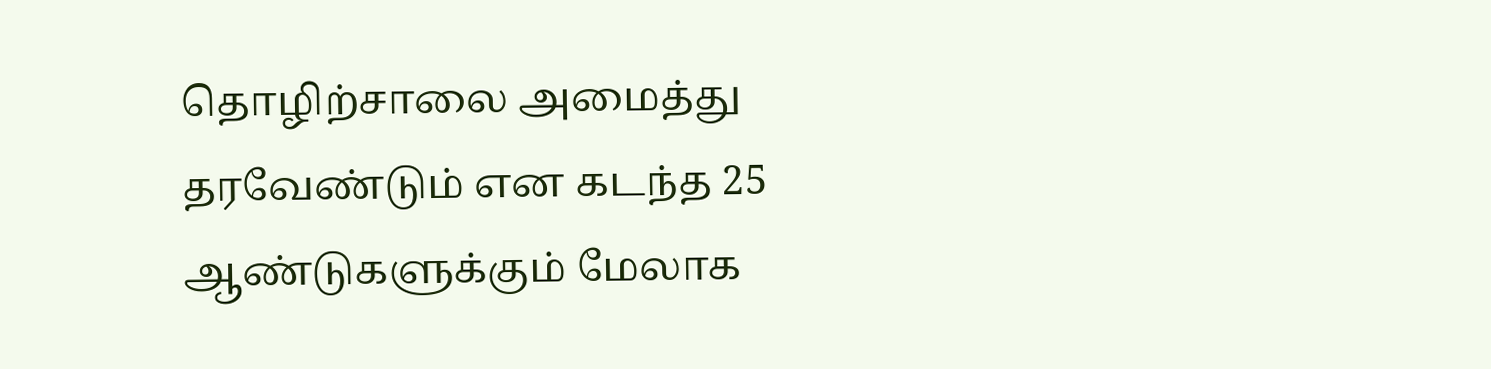தொழிற்சாலை அமைத்து தரவேண்டும் என கடந்த 25 ஆண்டுகளுக்கும் மேலாக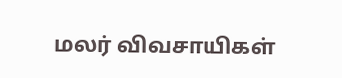மலர் விவசாயிகள்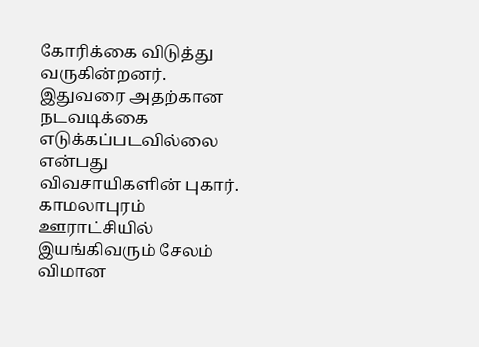கோரிக்கை விடுத்து வருகின்றனர். இதுவரை அதற்கான நடவடிக்கை எடுக்கப்படவில்லை என்பது விவசாயிகளின் புகார்.
காமலாபுரம் ஊராட்சியில் இயங்கிவரும் சேலம் விமான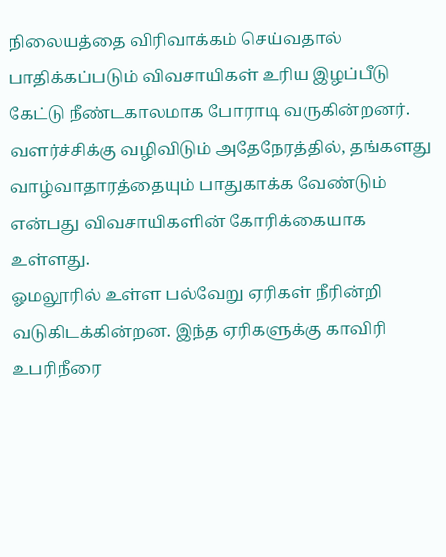நிலையத்தை விரிவாக்கம் செய்வதால் பாதிக்கப்படும் விவசாயிகள் உரிய இழப்பீடு கேட்டு நீண்டகாலமாக போராடி வருகின்றனர். வளர்ச்சிக்கு வழிவிடும் அதேநேரத்தில், தங்களது வாழ்வாதாரத்தையும் பாதுகாக்க வேண்டும் என்பது விவசாயிகளின் கோரிக்கையாக உள்ளது.
ஓமலூரில் உள்ள பல்வேறு ஏரிகள் நீரின்றி வடுகிடக்கின்றன. இந்த ஏரிகளுக்கு காவிரி உபரிநீரை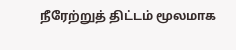நீரேற்றுத் திட்டம் மூலமாக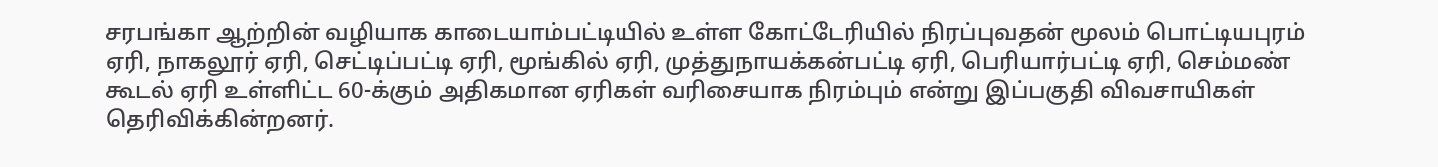சரபங்கா ஆற்றின் வழியாக காடையாம்பட்டியில் உள்ள கோட்டேரியில் நிரப்புவதன் மூலம் பொட்டியபுரம் ஏரி, நாகலூர் ஏரி, செட்டிப்பட்டி ஏரி, மூங்கில் ஏரி, முத்துநாயக்கன்பட்டி ஏரி, பெரியார்பட்டி ஏரி, செம்மண் கூடல் ஏரி உள்ளிட்ட 60-க்கும் அதிகமான ஏரிகள் வரிசையாக நிரம்பும் என்று இப்பகுதி விவசாயிகள் தெரிவிக்கின்றனர்.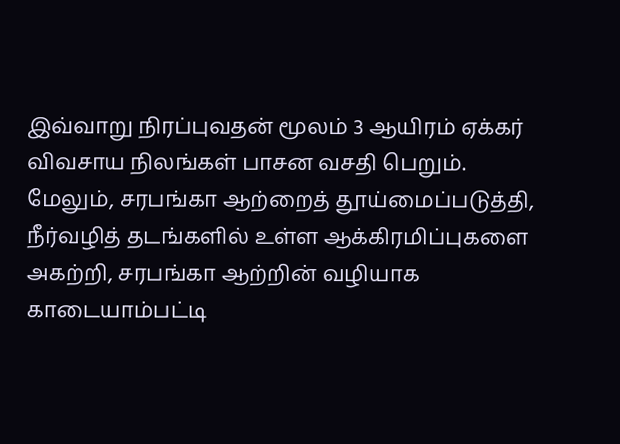இவ்வாறு நிரப்புவதன் மூலம் 3 ஆயிரம் ஏக்கர் விவசாய நிலங்கள் பாசன வசதி பெறும். மேலும், சரபங்கா ஆற்றைத் தூய்மைப்படுத்தி, நீர்வழித் தடங்களில் உள்ள ஆக்கிரமிப்புகளை அகற்றி, சரபங்கா ஆற்றின் வழியாக காடையாம்பட்டி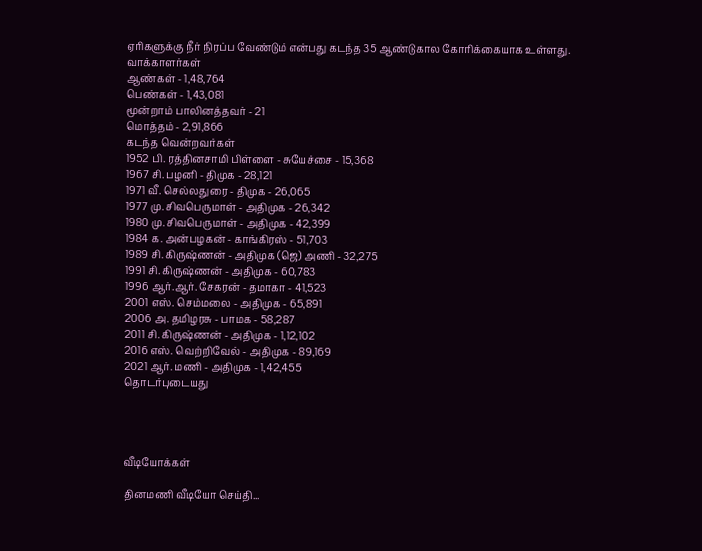ஏரிகளுக்கு நீர் நிரப்ப வேண்டும் என்பது கடந்த 35 ஆண்டுகால கோரிக்கையாக உள்ளது.
வாக்காளர்கள்
ஆண்கள் - 1,48,764
பெண்கள் - 1,43,081
மூன்றாம் பாலினத்தவர் - 21
மொத்தம் - 2,91,866
கடந்த வென்றவர்கள்
1952 பி. ரத்தினசாமி பிள்ளை - சுயேச்சை - 15,368
1967 சி. பழனி - திமுக - 28,121
1971 வீ. செல்லதுரை - திமுக - 26,065
1977 மு. சிவபெருமாள் - அதிமுக - 26,342
1980 மு. சிவபெருமாள் - அதிமுக - 42,399
1984 க. அன்பழகன் - காங்கிரஸ் - 51,703
1989 சி. கிருஷ்ணன் - அதிமுக (ஜெ) அணி - 32,275
1991 சி. கிருஷ்ணன் - அதிமுக - 60,783
1996 ஆர்.ஆர். சேகரன் - தமாகா - 41,523
2001 எஸ். செம்மலை - அதிமுக - 65,891
2006 அ. தமிழரசு - பாமக - 58,287
2011 சி. கிருஷ்ணன் - அதிமுக - 1,12,102
2016 எஸ். வெற்றிவேல் - அதிமுக - 89,169
2021 ஆர். மணி - அதிமுக - 1,42,455
தொடர்புடையது




வீடியோக்கள்

தினமணி வீடியோ செய்தி...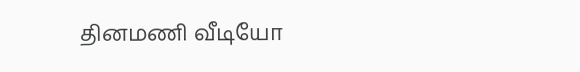தினமணி வீடியோ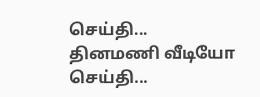செய்தி...
தினமணி வீடியோ செய்தி...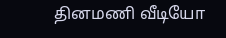தினமணி வீடியோ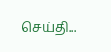செய்தி...